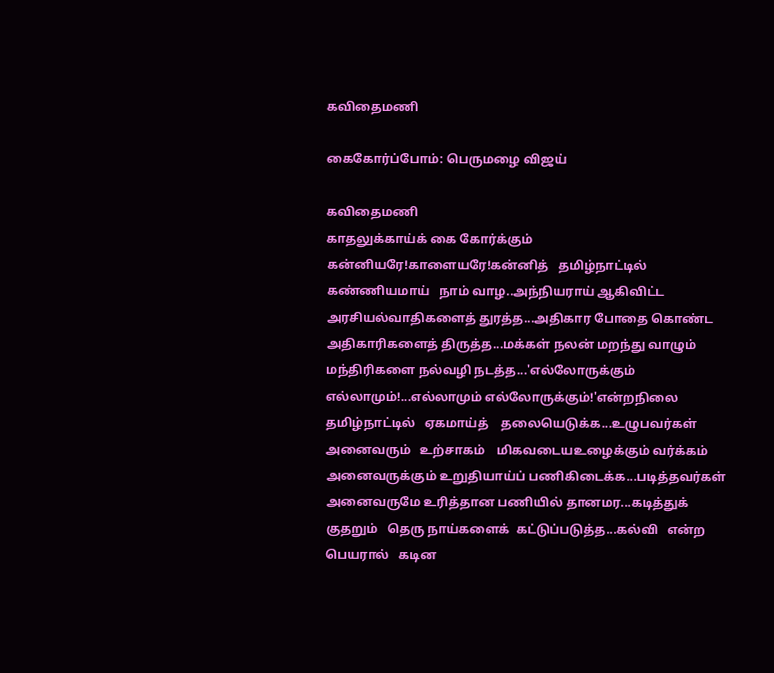கவிதைமணி

கைகோர்ப்போம்: பெருமழை விஜய்

கவிதைமணி
காதலுக்காய்க் கை கோர்க்கும் கன்னியரே!காளையரே!கன்னித்   தமிழ்நாட்டில்   கண்ணியமாய்   நாம் வாழ..அந்நியராய் ஆகிவிட்ட அரசியல்வாதிகளைத் துரத்த...அதிகார போதை கொண்ட அதிகாரிகளைத் திருத்த...மக்கள் நலன் மறந்து வாழும் மந்திரிகளை நல்வழி நடத்த...'எல்லோருக்கும் எல்லாமும்!...எல்லாமும் எல்லோருக்கும்!'என்றநிலை   தமிழ்நாட்டில்   ஏகமாய்த்    தலையெடுக்க...உழுபவர்கள்    அனைவரும்   உற்சாகம்    மிகவடையஉழைக்கும் வர்க்கம் அனைவருக்கும் உறுதியாய்ப் பணிகிடைக்க...படித்தவர்கள் அனைவருமே உரித்தான பணியில் தானமர...கடித்துக்  குதறும்   தெரு நாய்களைக்  கட்டுப்படுத்த...கல்வி   என்ற பெயரால்   கடின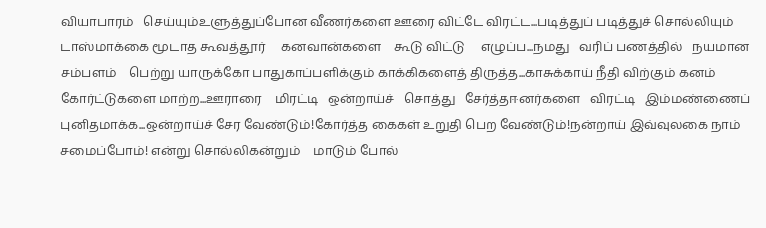வியாபாரம்   செய்யும்உளுத்துப்போன வீணர்களை ஊரை விட்டே விரட்ட...படித்துப் படித்துச் சொல்லியும் டாஸ்மாக்கை மூடாத கூவத்தூர்     கனவான்களை    கூடு விட்டு     எழுப்ப...நமது   வரிப் பணத்தில்   நயமான   சம்பளம்    பெற்று யாருக்கோ பாதுகாப்பளிக்கும் காக்கிகளைத் திருத்த...காசுக்காய் நீதி விற்கும் கனம் கோர்ட்டுகளை மாற்ற...ஊராரை    மிரட்டி   ஒன்றாய்ச்   சொத்து   சேர்த்தஈனர்களை   விரட்டி   இம்மண்ணைப்  புனிதமாக்க...ஒன்றாய்ச் சேர வேண்டும்!கோர்த்த கைகள் உறுதி பெற வேண்டும்!நன்றாய் இவ்வுலகை நாம் சமைப்போம்! என்று சொல்லிகன்றும்    மாடும் போல்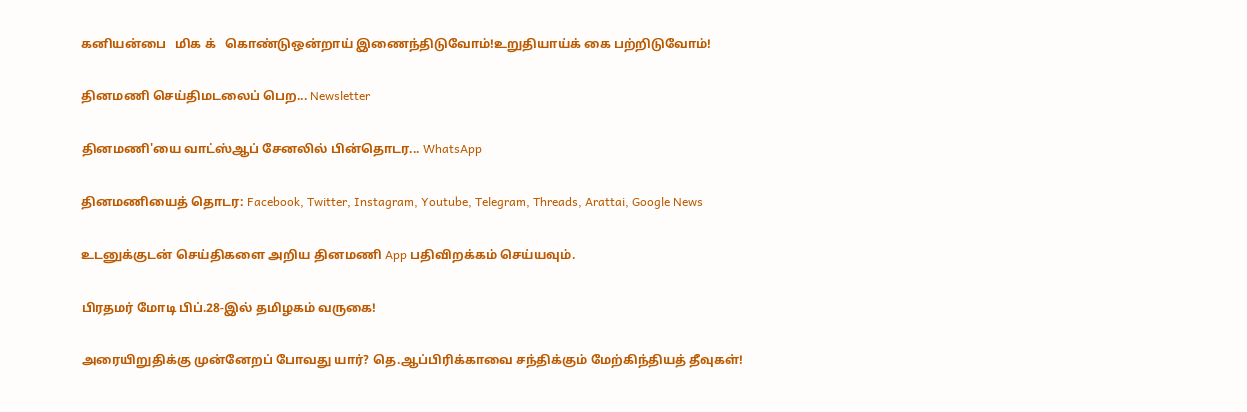கனியன்பை   மிக க்   கொண்டுஒன்றாய் இணைந்திடுவோம்!உறுதியாய்க் கை பற்றிடுவோம்!

தினமணி செய்திமடலைப் பெற... Newsletter

தினமணி'யை வாட்ஸ்ஆப் சேனலில் பின்தொடர... WhatsApp

தினமணியைத் தொடர: Facebook, Twitter, Instagram, Youtube, Telegram, Threads, Arattai, Google News

உடனுக்குடன் செய்திகளை அறிய தினமணி App பதிவிறக்கம் செய்யவும்.

பிரதமர் மோடி பிப்.28-இல் தமிழகம் வருகை!

அரையிறுதிக்கு முன்னேறப் போவது யார்? தெ.ஆப்பிரிக்காவை சந்திக்கும் மேற்கிந்தியத் தீவுகள்!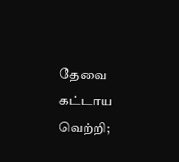தேவை கட்டாய வெற்றி;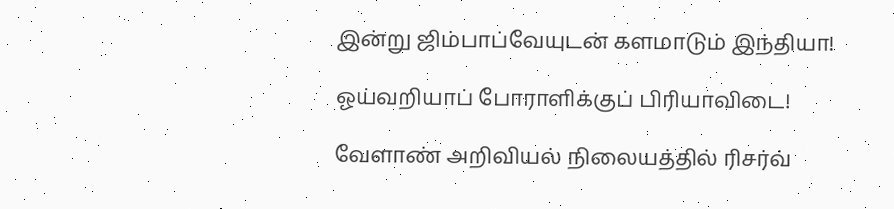இன்று ஜிம்பாப்வேயுடன் களமாடும் இந்தியா!

ஓய்வறியாப் போராளிக்குப் பிரியாவிடை!

வேளாண் அறிவியல் நிலையத்தில் ரிசர்வ்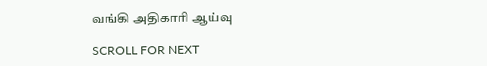வங்கி அதிகாரி ஆய்வு

SCROLL FOR NEXT